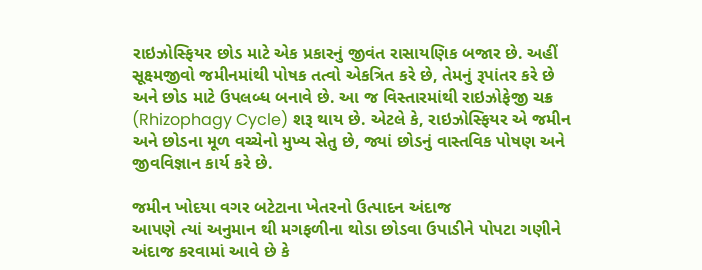રાઇઝોસ્ફિયર છોડ માટે એક પ્રકારનું જીવંત રાસાયણિક બજાર છે. અહીં સૂક્ષ્મજીવો જમીનમાંથી પોષક તત્વો એકત્રિત કરે છે, તેમનું રૂપાંતર કરે છે અને છોડ માટે ઉપલબ્ધ બનાવે છે. આ જ વિસ્તારમાંથી રાઇઝોફેજી ચક્ર (Rhizophagy Cycle) શરૂ થાય છે. એટલે કે, રાઇઝોસ્ફિયર એ જમીન અને છોડના મૂળ વચ્ચેનો મુખ્ય સેતુ છે, જ્યાં છોડનું વાસ્તવિક પોષણ અને જીવવિજ્ઞાન કાર્ય કરે છે.

જમીન ખોદયા વગર બટેટાના ખેતરનો ઉત્પાદન અંદાજ
આપણે ત્યાં અનુમાન થી મગફળીના થોડા છોડવા ઉપાડીને પોપટા ગણીને અંદાજ કરવામાં આવે છે કે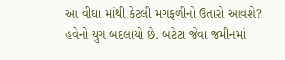આ વીઘા માંથી કેટલી મગફળીનો ઉતારો આવશે? હવેનો યુગ બદલાયો છે. બટેટા જેવા જમીનમાં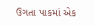ઉગતા પાકમાં એક